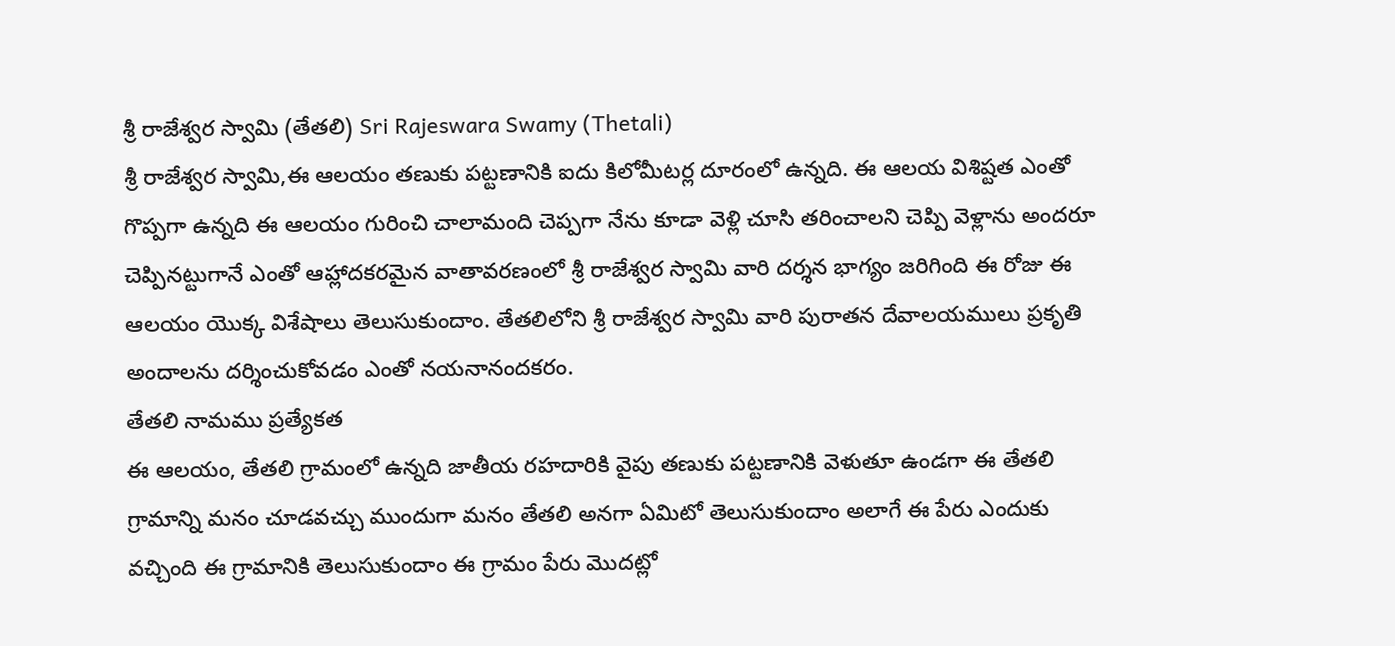శ్రీ రాజేశ్వర స్వామి (తేతలి) Sri Rajeswara Swamy (Thetali)
శ్రీ రాజేశ్వర స్వామి,ఈ ఆలయం తణుకు పట్టణానికి ఐదు కిలోమీటర్ల దూరంలో ఉన్నది. ఈ ఆలయ విశిష్టత ఎంతో గొప్పగా ఉన్నది ఈ ఆలయం గురించి చాలామంది చెప్పగా నేను కూడా వెళ్లి చూసి తరించాలని చెప్పి వెళ్లాను అందరూ చెప్పినట్టుగానే ఎంతో ఆహ్లాదకరమైన వాతావరణంలో శ్రీ రాజేశ్వర స్వామి వారి దర్శన భాగ్యం జరిగింది ఈ రోజు ఈ ఆలయం యొక్క విశేషాలు తెలుసుకుందాం. తేతలిలోని శ్రీ రాజేశ్వర స్వామి వారి పురాతన దేవాలయములు ప్రకృతి అందాలను దర్శించుకోవడం ఎంతో నయనానందకరం.
తేతలి నామము ప్రత్యేకత
ఈ ఆలయం, తేతలి గ్రామంలో ఉన్నది జాతీయ రహదారికి వైపు తణుకు పట్టణానికి వెళుతూ ఉండగా ఈ తేతలి గ్రామాన్ని మనం చూడవచ్చు ముందుగా మనం తేతలి అనగా ఏమిటో తెలుసుకుందాం అలాగే ఈ పేరు ఎందుకు వచ్చింది ఈ గ్రామానికి తెలుసుకుందాం ఈ గ్రామం పేరు మొదట్లో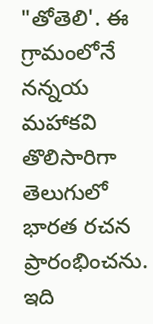"తోతెలి'. ఈ గ్రామంలోనే నన్నయ మహాకవి తొలిసారిగా తెలుగులో భారత రచన ప్రారంభించను. ఇది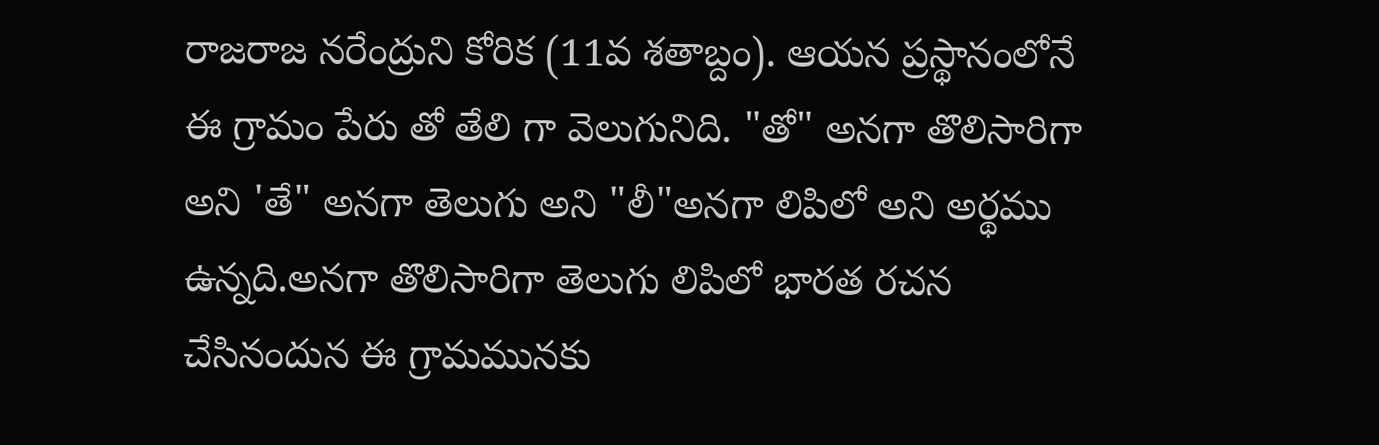రాజరాజ నరేంద్రుని కోరిక (11వ శతాబ్దం). ఆయన ప్రస్థానంలోనే ఈ గ్రామం పేరు తో తేలి గా వెలుగునిది. "తో" అనగా తొలిసారిగా అని 'తే" అనగా తెలుగు అని "లీ"అనగా లిపిలో అని అర్థము ఉన్నది.అనగా తొలిసారిగా తెలుగు లిపిలో భారత రచన చేసినందున ఈ గ్రామమునకు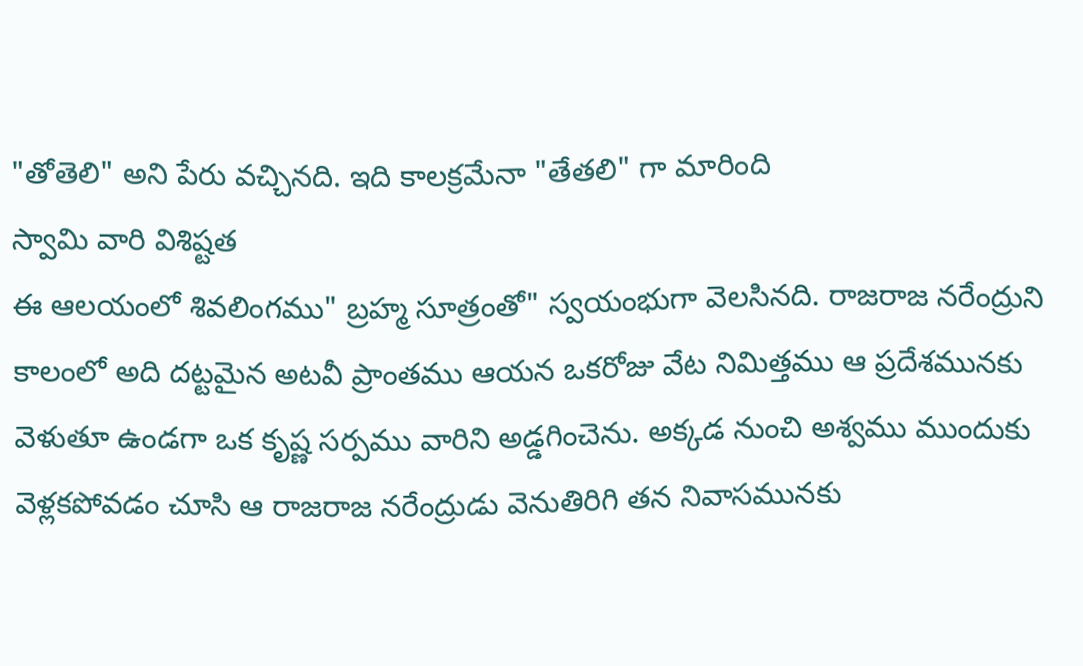"తోతెలి" అని పేరు వచ్చినది. ఇది కాలక్రమేనా "తేతలి" గా మారింది
స్వామి వారి విశిష్టత
ఈ ఆలయంలో శివలింగము" బ్రహ్మ సూత్రంతో" స్వయంభుగా వెలసినది. రాజరాజ నరేంద్రుని కాలంలో అది దట్టమైన అటవీ ప్రాంతము ఆయన ఒకరోజు వేట నిమిత్తము ఆ ప్రదేశమునకు వెళుతూ ఉండగా ఒక కృష్ణ సర్పము వారిని అడ్డగించెను. అక్కడ నుంచి అశ్వము ముందుకు వెళ్లకపోవడం చూసి ఆ రాజరాజ నరేంద్రుడు వెనుతిరిగి తన నివాసమునకు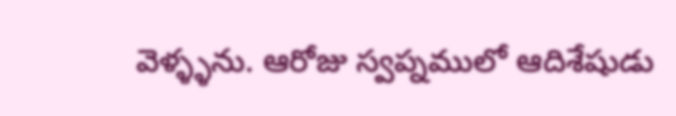వెళ్ళ్ళను. ఆరోజు స్వప్నములో ఆదిశేషుడు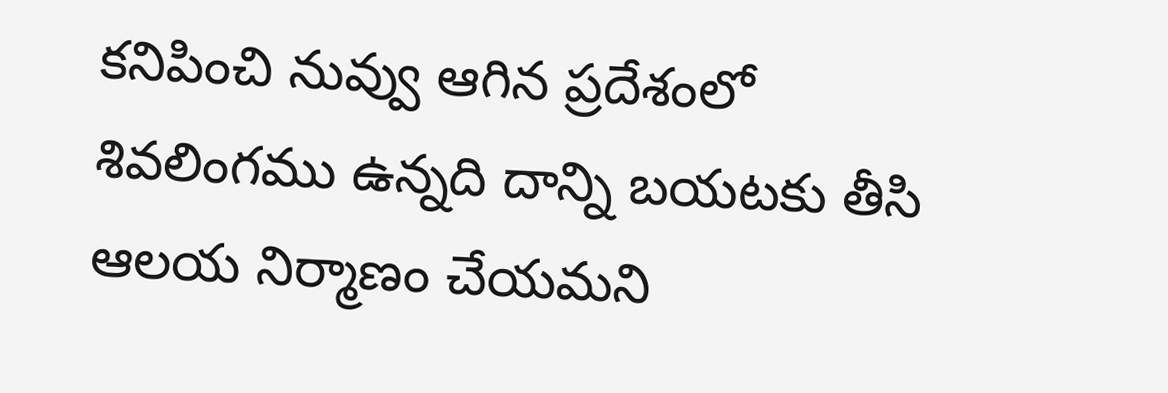కనిపించి నువ్వు ఆగిన ప్రదేశంలో శివలింగము ఉన్నది దాన్ని బయటకు తీసి ఆలయ నిర్మాణం చేయమని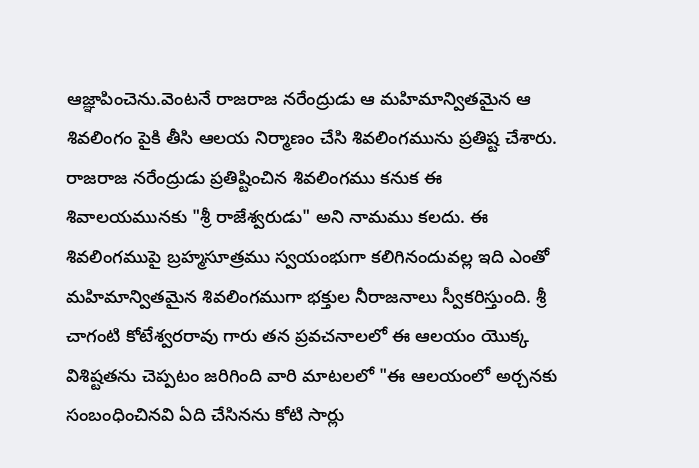ఆజ్ఞాపించెను.వెంటనే రాజరాజ నరేంద్రుడు ఆ మహిమాన్వితమైన ఆ శివలింగం పైకి తీసి ఆలయ నిర్మాణం చేసి శివలింగమును ప్రతిష్ట చేశారు. రాజరాజ నరేంద్రుడు ప్రతిష్టించిన శివలింగము కనుక ఈ శివాలయమునకు "శ్రీ రాజేశ్వరుడు" అని నామము కలదు. ఈ శివలింగముపై బ్రహ్మసూత్రము స్వయంభుగా కలిగినందువల్ల ఇది ఎంతో మహిమాన్వితమైన శివలింగముగా భక్తుల నీరాజనాలు స్వీకరిస్తుంది. శ్రీ చాగంటి కోటేశ్వరరావు గారు తన ప్రవచనాలలో ఈ ఆలయం యొక్క విశిష్టతను చెప్పటం జరిగింది వారి మాటలలో "ఈ ఆలయంలో అర్చనకు సంబంధించినవి ఏది చేసినను కోటి సార్లు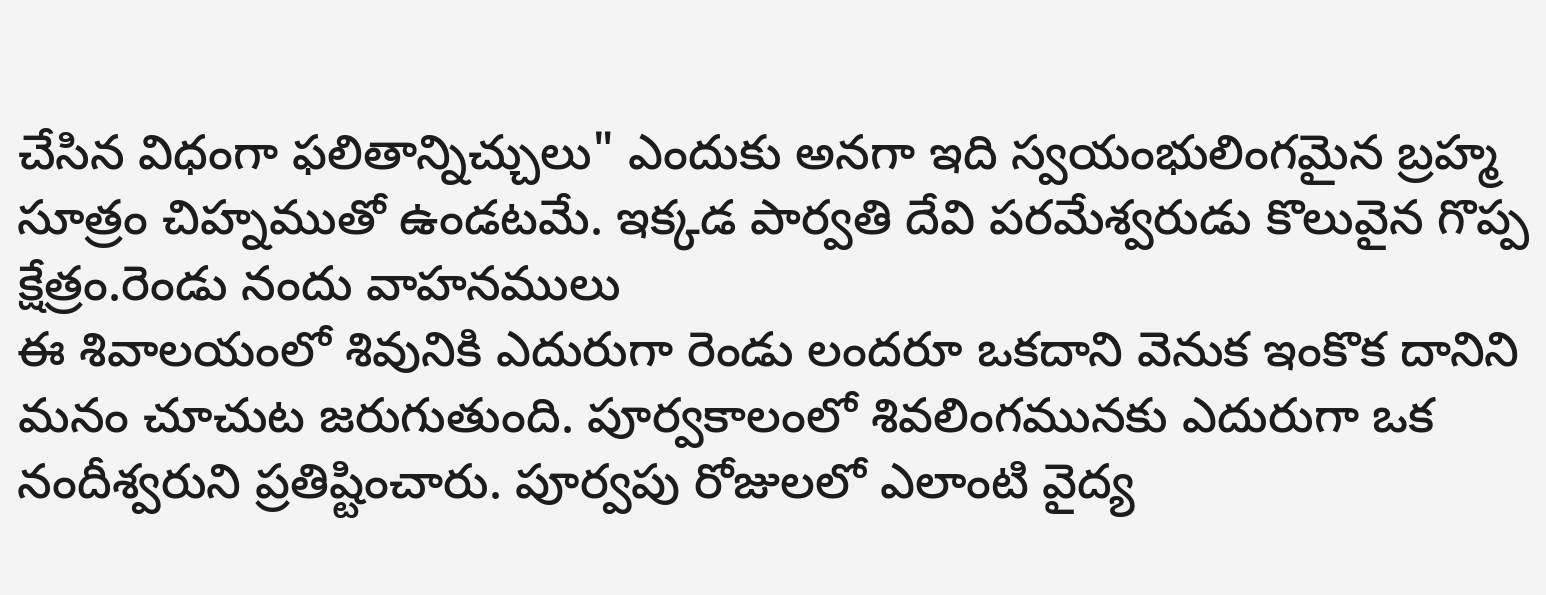చేసిన విధంగా ఫలితాన్నిచ్చులు" ఎందుకు అనగా ఇది స్వయంభులింగమైన బ్రహ్మ సూత్రం చిహ్నముతో ఉండటమే. ఇక్కడ పార్వతి దేవి పరమేశ్వరుడు కొలువైన గొప్ప క్షేత్రం.రెండు నందు వాహనములు
ఈ శివాలయంలో శివునికి ఎదురుగా రెండు లందరూ ఒకదాని వెనుక ఇంకొక దానిని మనం చూచుట జరుగుతుంది. పూర్వకాలంలో శివలింగమునకు ఎదురుగా ఒక నందీశ్వరుని ప్రతిష్టించారు. పూర్వపు రోజులలో ఎలాంటి వైద్య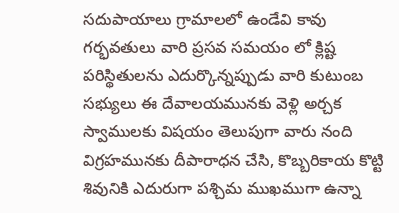సదుపాయాలు గ్రామాలలో ఉండేవి కావు గర్భవతులు వారి ప్రసవ సమయం లో క్లిష్ట పరిస్థితులను ఎదుర్కొన్నప్పుడు వారి కుటుంబ సభ్యులు ఈ దేవాలయమునకు వెళ్లి అర్చక స్వాములకు విషయం తెలుపుగా వారు నంది విగ్రహమునకు దీపారాధన చేసి, కొబ్బరికాయ కొట్టి శివునికి ఎదురుగా పశ్చిమ ముఖముగా ఉన్నా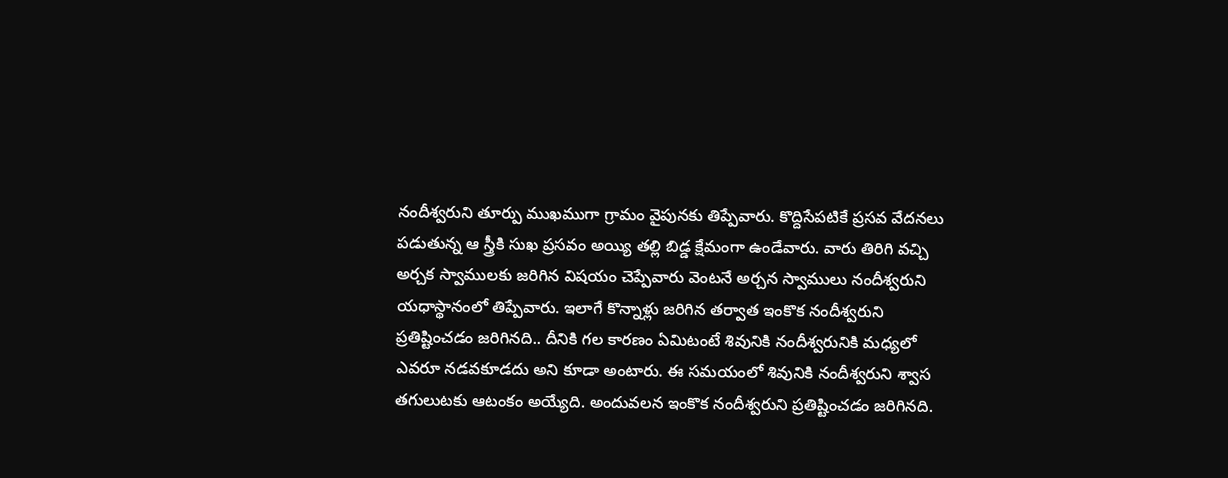నందీశ్వరుని తూర్పు ముఖముగా గ్రామం వైపునకు తిప్పేవారు. కొద్దిసేపటికే ప్రసవ వేదనలు పడుతున్న ఆ స్త్రీకి సుఖ ప్రసవం అయ్యి తల్లి బిడ్డ క్షేమంగా ఉండేవారు. వారు తిరిగి వచ్చి అర్చక స్వాములకు జరిగిన విషయం చెప్పేవారు వెంటనే అర్చన స్వాములు నందీశ్వరుని యధాస్థానంలో తిప్పేవారు. ఇలాగే కొన్నాళ్లు జరిగిన తర్వాత ఇంకొక నందీశ్వరుని ప్రతిష్టించడం జరిగినది.. దీనికి గల కారణం ఏమిటంటే శివునికి నందీశ్వరునికి మధ్యలో ఎవరూ నడవకూడదు అని కూడా అంటారు. ఈ సమయంలో శివునికి నందీశ్వరుని శ్వాస తగులుటకు ఆటంకం అయ్యేది. అందువలన ఇంకొక నందీశ్వరుని ప్రతిష్టించడం జరిగినది.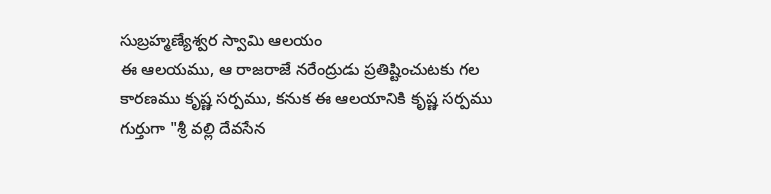సుబ్రహ్మణ్యేశ్వర స్వామి ఆలయం
ఈ ఆలయము, ఆ రాజరాజే నరేంద్రుడు ప్రతిష్టించుటకు గల కారణము కృష్ణ సర్పము, కనుక ఈ ఆలయానికి కృష్ణ సర్పము గుర్తుగా "శ్రీ వల్లి దేవసేన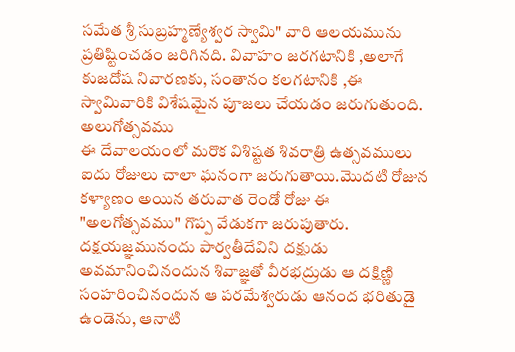సమేత శ్రీ సుబ్రహ్మణ్యేశ్వర స్వామి" వారి ఆలయమును ప్రతిష్టించడం జరిగినది. వివాహం జరగటానికి ,అలాగే కుజదోష నివారణకు, సంతానం కలగటానికి ,ఈ స్వామివారికి విశేషమైన పూజలు చేయడం జరుగుతుంది.
అలుగోత్సవము
ఈ దేవాలయంలో మరొక విశిష్టత శివరాత్రి ఉత్సవములు ఐదు రోజులు చాలా ఘనంగా జరుగుతాయి.మొదటి రోజున కళ్యాణం అయిన తరువాత రెండో రోజు ఈ "అలగోత్సవము" గొప్ప వేడుకగా జరుపుతారు. దక్షయజ్ఞమునందు పార్వతీదేవిని దక్షుడు అవమానించినందున శివాజ్ఞతో వీరభద్రుడు ఆ దక్షిణ్ణి సంహరించినందున ఆ పరమేశ్వరుడు ఆనంద భరితుడై ఉండెను, ఆనాటి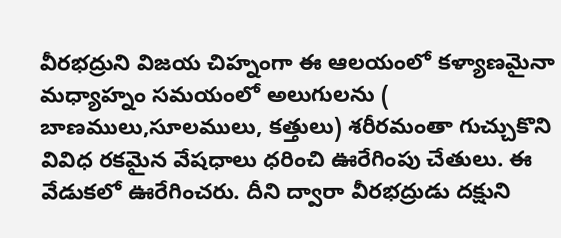వీరభద్రుని విజయ చిహ్నంగా ఈ ఆలయంలో కళ్యాణమైనా మధ్యాహ్నం సమయంలో అలుగులను ( బాణములు,సూలములు, కత్తులు) శరీరమంతా గుచ్చుకొని వివిధ రకమైన వేషధాలు ధరించి ఊరేగింపు చేతులు. ఈ వేడుకలో ఊరేగించరు. దీని ద్వారా వీరభద్రుడు దక్షుని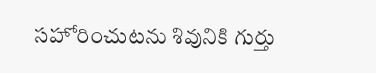సహోరించుటను శివునికి గుర్తు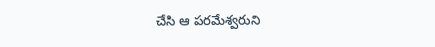చేసి ఆ పరమేశ్వరుని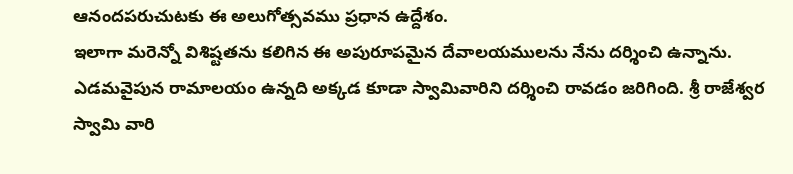ఆనందపరుచుటకు ఈ అలుగోత్సవము ప్రధాన ఉద్దేశం.
ఇలాగా మరెన్నో విశిష్టతను కలిగిన ఈ అపురూపమైన దేవాలయములను నేను దర్శించి ఉన్నాను. ఎడమవైపున రామాలయం ఉన్నది అక్కడ కూడా స్వామివారిని దర్శించి రావడం జరిగింది. శ్రీ రాజేశ్వర స్వామి వారి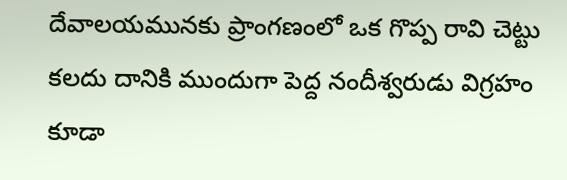దేవాలయమునకు ప్రాంగణంలో ఒక గొప్ప రావి చెట్టు కలదు దానికి ముందుగా పెద్ద నందీశ్వరుడు విగ్రహం కూడా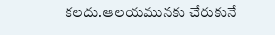కలదు.ఆలయమునకు చేరుకునే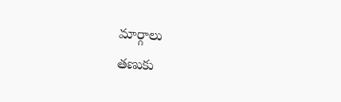మార్గాలు
తణుకు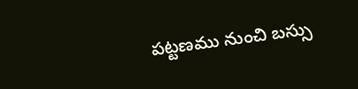పట్టణము నుంచి బస్సు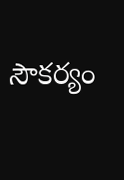సౌకర్యం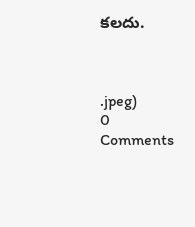కలదు.



.jpeg)
0 Comments